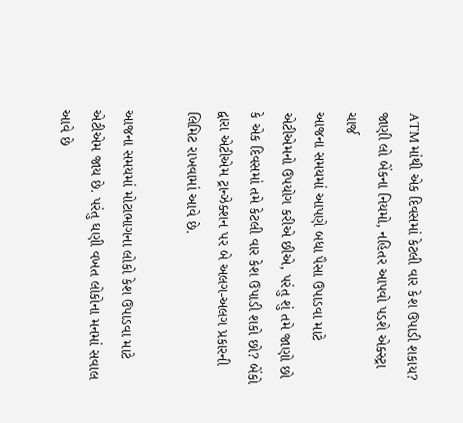ATM માંથી એક દિવસમાં કેટલી વાર કેશ ઉપાડી શકાય? જાણી લો બેંકના નિયમો, નહિતર આપવો પડશે એક્સ્ટ્રા ચાર્જ
આજના સમયમાં આપણે બધા પૈસા ઉપાડવા માટે એટીએમનો ઉપયોગ કરીએ છીએ, પરંતુ શું તમે જાણો છો કે એક દિવસમાં તમે કેટલી વાર કેશ ઉપાડી શકો છો? બેંકો દ્વારા એટીએમ ટ્રાન્ઝેક્શન પર બે અલગ-અલગ પ્રકારની લિમિટ રાખવામાં આવે છે.

આજના સમયમાં મોટાભાગના લોકો કેશ ઉપાડવા માટે એટીએમ જાય છે. પરંતુ ઘણી વખત લોકોના મનમાં સવાલ આવે છે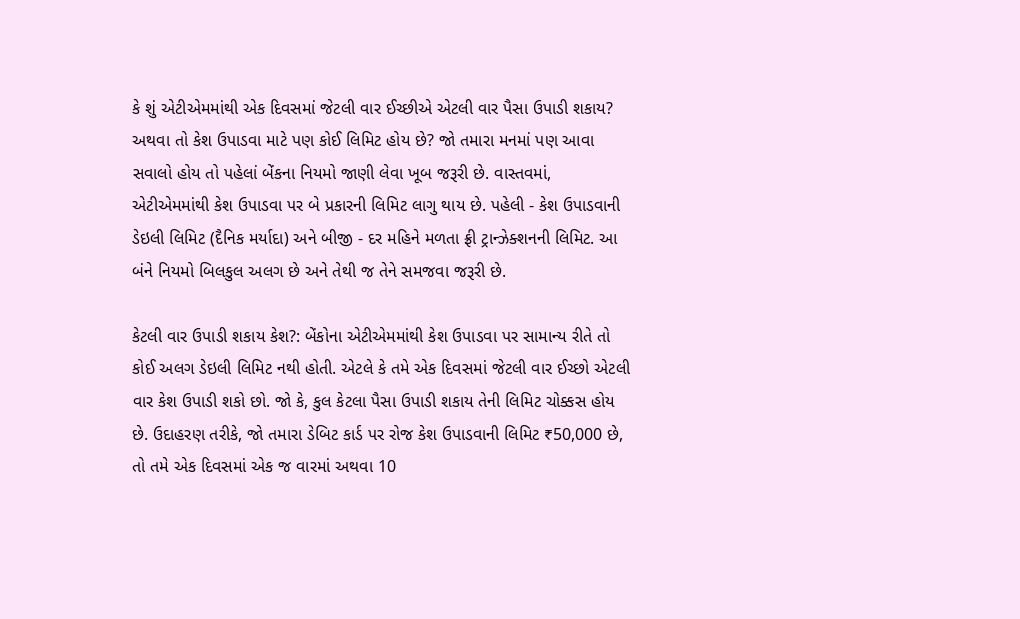કે શું એટીએમમાંથી એક દિવસમાં જેટલી વાર ઈચ્છીએ એટલી વાર પૈસા ઉપાડી શકાય? અથવા તો કેશ ઉપાડવા માટે પણ કોઈ લિમિટ હોય છે? જો તમારા મનમાં પણ આવા સવાલો હોય તો પહેલાં બેંકના નિયમો જાણી લેવા ખૂબ જરૂરી છે. વાસ્તવમાં, એટીએમમાંથી કેશ ઉપાડવા પર બે પ્રકારની લિમિટ લાગુ થાય છે. પહેલી - કેશ ઉપાડવાની ડેઇલી લિમિટ (દૈનિક મર્યાદા) અને બીજી - દર મહિને મળતા ફ્રી ટ્રાન્ઝેક્શનની લિમિટ. આ બંને નિયમો બિલકુલ અલગ છે અને તેથી જ તેને સમજવા જરૂરી છે.

કેટલી વાર ઉપાડી શકાય કેશ?: બેંકોના એટીએમમાંથી કેશ ઉપાડવા પર સામાન્ય રીતે તો કોઈ અલગ ડેઇલી લિમિટ નથી હોતી. એટલે કે તમે એક દિવસમાં જેટલી વાર ઈચ્છો એટલી વાર કેશ ઉપાડી શકો છો. જો કે, કુલ કેટલા પૈસા ઉપાડી શકાય તેની લિમિટ ચોક્કસ હોય છે. ઉદાહરણ તરીકે, જો તમારા ડેબિટ કાર્ડ પર રોજ કેશ ઉપાડવાની લિમિટ ₹50,000 છે, તો તમે એક દિવસમાં એક જ વારમાં અથવા 10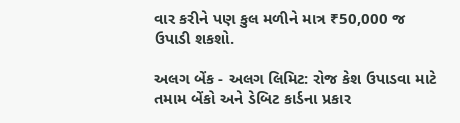વાર કરીને પણ કુલ મળીને માત્ર ₹50,000 જ ઉપાડી શકશો.

અલગ બેંક - અલગ લિમિટ: રોજ કેશ ઉપાડવા માટે તમામ બેંકો અને ડેબિટ કાર્ડના પ્રકાર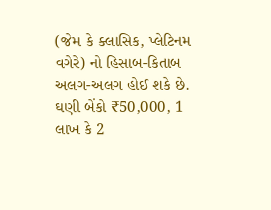(જેમ કે ક્લાસિક, પ્લેટિનમ વગેરે) નો હિસાબ-કિતાબ અલગ-અલગ હોઈ શકે છે. ઘણી બેંકો ₹50,000, 1 લાખ કે 2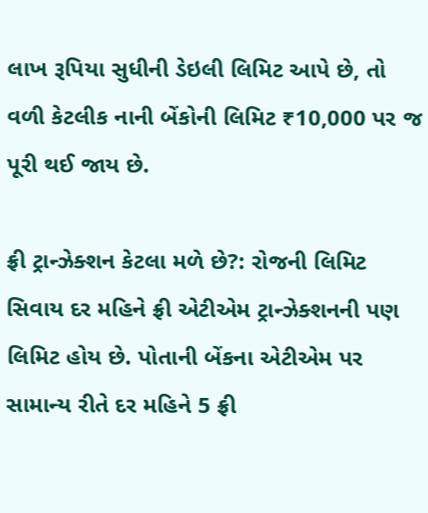લાખ રૂપિયા સુધીની ડેઇલી લિમિટ આપે છે, તો વળી કેટલીક નાની બેંકોની લિમિટ ₹10,000 પર જ પૂરી થઈ જાય છે.

ફ્રી ટ્રાન્ઝેક્શન કેટલા મળે છે?: રોજની લિમિટ સિવાય દર મહિને ફ્રી એટીએમ ટ્રાન્ઝેક્શનની પણ લિમિટ હોય છે. પોતાની બેંકના એટીએમ પર સામાન્ય રીતે દર મહિને 5 ફ્રી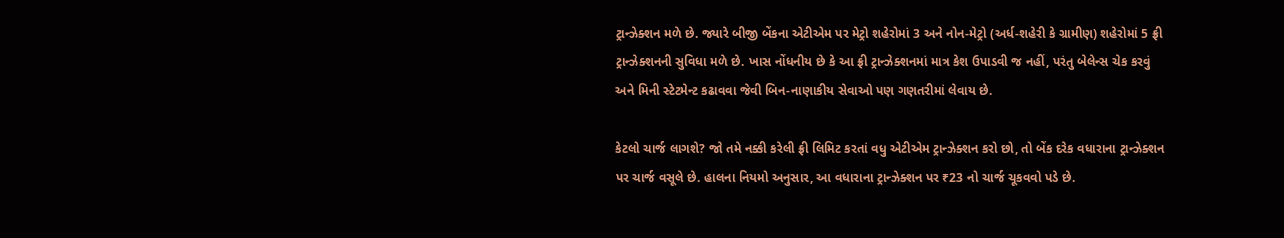ટ્રાન્ઝેક્શન મળે છે. જ્યારે બીજી બેંકના એટીએમ પર મેટ્રો શહેરોમાં 3 અને નોન-મેટ્રો (અર્ધ-શહેરી કે ગ્રામીણ) શહેરોમાં 5 ફ્રી ટ્રાન્ઝેક્શનની સુવિધા મળે છે. ખાસ નોંધનીય છે કે આ ફ્રી ટ્રાન્ઝેક્શનમાં માત્ર કેશ ઉપાડવી જ નહીં, પરંતુ બેલેન્સ ચેક કરવું અને મિની સ્ટેટમેન્ટ કઢાવવા જેવી બિન-નાણાકીય સેવાઓ પણ ગણતરીમાં લેવાય છે.

કેટલો ચાર્જ લાગશે? જો તમે નક્કી કરેલી ફ્રી લિમિટ કરતાં વધુ એટીએમ ટ્રાન્ઝેક્શન કરો છો, તો બેંક દરેક વધારાના ટ્રાન્ઝેક્શન પર ચાર્જ વસૂલે છે. હાલના નિયમો અનુસાર, આ વધારાના ટ્રાન્ઝેક્શન પર ₹23 નો ચાર્જ ચૂકવવો પડે છે.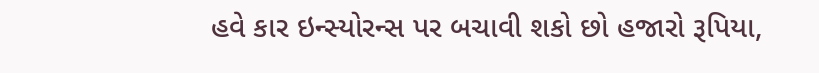હવે કાર ઇન્સ્યોરન્સ પર બચાવી શકો છો હજારો રૂપિયા,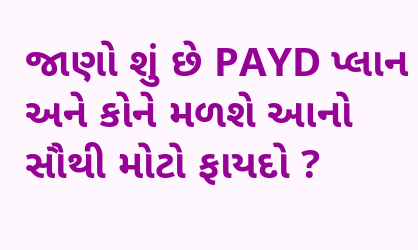જાણો શું છે PAYD પ્લાન અને કોને મળશે આનો સૌથી મોટો ફાયદો ?